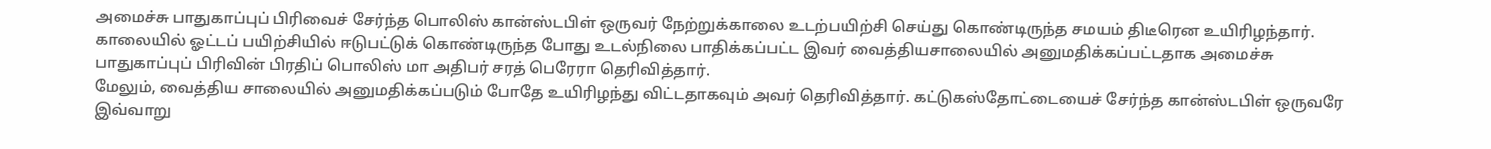அமைச்சு பாதுகாப்புப் பிரிவைச் சேர்ந்த பொலிஸ் கான்ஸ்டபிள் ஒருவர் நேற்றுக்காலை உடற்பயிற்சி செய்து கொண்டிருந்த சமயம் திடீரென உயிரிழந்தார்.
காலையில் ஓட்டப் பயிற்சியில் ஈடுபட்டுக் கொண்டிருந்த போது உடல்நிலை பாதிக்கப்பட்ட இவர் வைத்தியசாலையில் அனுமதிக்கப்பட்டதாக அமைச்சு பாதுகாப்புப் பிரிவின் பிரதிப் பொலிஸ் மா அதிபர் சரத் பெரேரா தெரிவித்தார்.
மேலும், வைத்திய சாலையில் அனுமதிக்கப்படும் போதே உயிரிழந்து விட்டதாகவும் அவர் தெரிவித்தார். கட்டுகஸ்தோட்டையைச் சேர்ந்த கான்ஸ்டபிள் ஒருவரே இவ்வாறு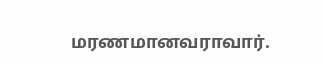மரணமானவராவார்.